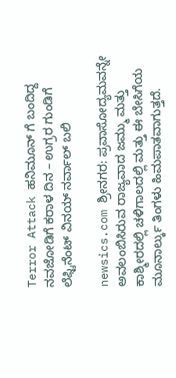Terror Attack ಹನಿಮೂನ್ ಗೆ ಬಂದಿದ್ದ ನವಜೋಡಿಗೆ ಕರಾಳ ದಿನ – ಉಗ್ರರ ಗುಂಡಿಗೆ ಲೆಫ್ಟಿನೆಂಟ್‌ ವಿನಯ್‌ ನರ್ವಾಲ್‌ ಬಲಿ

newsics.com ಶ್ರೀನಗರ: ಪ್ರವಾಸೋದ್ಯಮವನ್ನೇ ಅವಲಂಬಿಸಿರುವ ರಾಜ್ಯವಾದ ಜಮ್ಮು ಮತ್ತು ಕಾಶ್ಮೀರದಲ್ಲಿ ಚಳಿಗಾಲದಲ್ಲಿ ಮತ್ತು ಈ ಬೇಸಿಗೆಯ ಮೂನಾರ್ಲ್ಕು ತಿಂಗಳು ಹಿಮಪಾತವಾಗುತ್ತದೆ.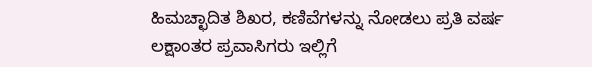ಹಿಮಚ್ಛಾದಿತ ಶಿಖರ, ಕಣಿವೆಗಳನ್ನು ನೋಡಲು ಪ್ರತಿ ವರ್ಷ ಲಕ್ಷಾಂತರ ಪ್ರವಾಸಿಗರು ಇಲ್ಲಿಗೆ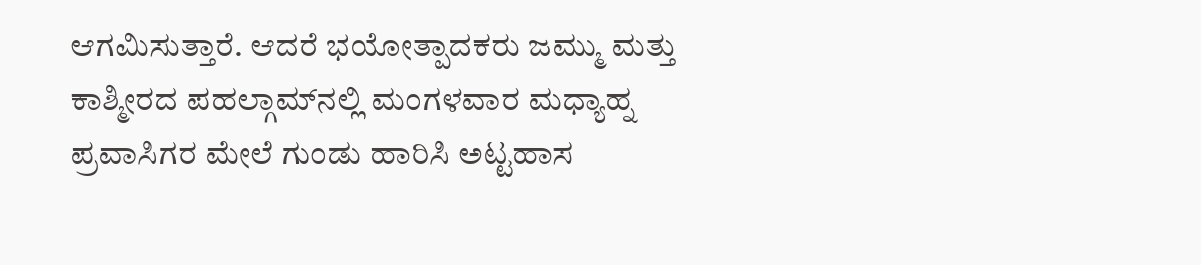ಆಗಮಿಸುತ್ತಾರೆ. ಆದರೆ ಭಯೋತ್ಪಾದಕರು ಜಮ್ಮು ಮತ್ತು ಕಾಶ್ಮೀರದ ಪಹಲ್ಗಾಮ್‌ನಲ್ಲಿ ಮಂಗಳವಾರ ಮಧ್ಯಾಹ್ನ ಪ್ರವಾಸಿಗರ ಮೇಲೆ ಗುಂಡು ಹಾರಿಸಿ ಅಟ್ಟಹಾಸ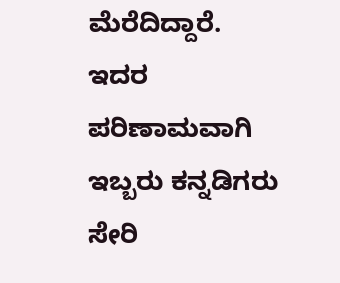ಮೆರೆದಿದ್ದಾರೆ. ಇದರ ಪರಿಣಾಮವಾಗಿ ಇಬ್ಬರು ಕನ್ನಡಿಗರು ಸೇರಿ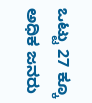ಒಟ್ಟು 27 ಕ್ಕೂ ಅಧಿಕ ಜನರು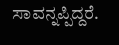ಸಾವನ್ನಪ್ಪಿದ್ದರೆ.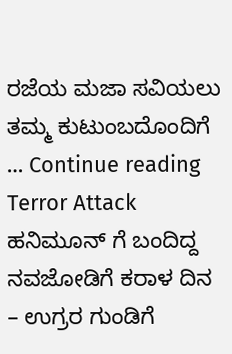ರಜೆಯ ಮಜಾ ಸವಿಯಲು ತಮ್ಮ ಕುಟುಂಬದೊಂದಿಗೆ … Continue reading Terror Attack ಹನಿಮೂನ್ ಗೆ ಬಂದಿದ್ದ ನವಜೋಡಿಗೆ ಕರಾಳ ದಿನ – ಉಗ್ರರ ಗುಂಡಿಗೆ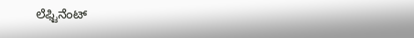ಲೆಫ್ಟಿನೆಂಟ್‌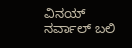ವಿನಯ್‌ ನರ್ವಾಲ್‌ ಬಲಿ